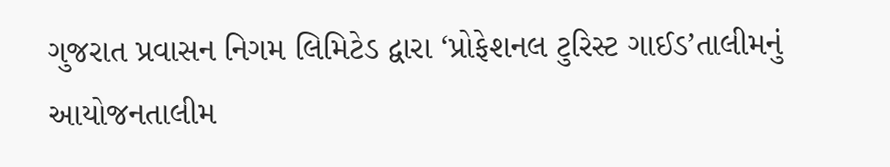ગુજરાત પ્રવાસન નિગમ લિમિટેડ દ્વારા ‘પ્રોફેશનલ ટુરિસ્ટ ગાઈડ’તાલીમનું આયોજનતાલીમ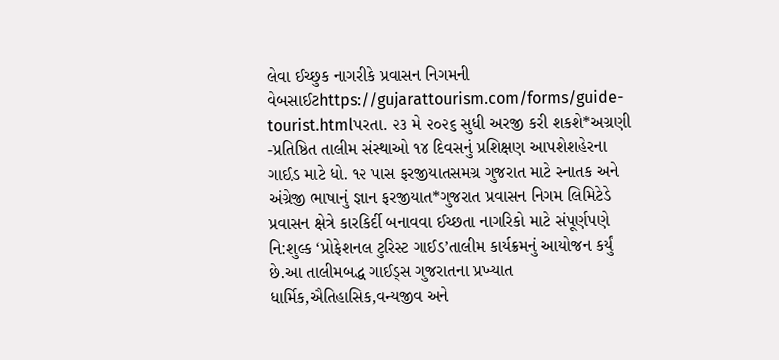લેવા ઈચ્છુક નાગરીકે પ્રવાસન નિગમની વેબસાઈટhttps://gujarattourism.com/forms/guide-tourist.htmlપરતા. ૨૩ મે ૨૦૨૬ સુધી અરજી કરી શકશે*અગ્રણી -પ્રતિષ્ઠિત તાલીમ સંસ્થાઓ ૧૪ દિવસનું પ્રશિક્ષણ આપશેશહેરના ગાઈ઼ડ માટે ધો. ૧૨ પાસ ફરજીયાતસમગ્ર ગુજરાત માટે સ્નાતક અને અંગ્રેજી ભાષાનું જ્ઞાન ફરજીયાત*ગુજરાત પ્રવાસન નિગમ લિમિટેડે પ્રવાસન ક્ષેત્રે કારકિર્દી બનાવવા ઈચ્છતા નાગરિકો માટે સંપૂર્ણપણે નિ:શુલ્ક ‘પ્રોફેશનલ ટુરિસ્ટ ગાઈડ’તાલીમ કાર્યક્રમનું આયોજન કર્યું છે.આ તાલીમબદ્ધ ગાઈડ્સ ગુજરાતના પ્રખ્યાત ધાર્મિક,ઐતિહાસિક,વન્યજીવ અને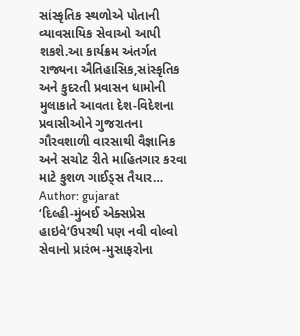સાંસ્કૃતિક સ્થળોએ પોતાની વ્યાવસાયિક સેવાઓ આપી શકશે.આ કાર્યક્રમ અંતર્ગત રાજ્યના ઐતિહાસિક,સાંસ્કૃતિક અને કુદરતી પ્રવાસન ધામોની મુલાકાતે આવતા દેશ-વિદેશના પ્રવાસીઓને ગુજરાતના ગૌરવશાળી વારસાથી વૈજ્ઞાનિક અને સચોટ રીતે માહિતગાર કરવા માટે કુશળ ગાઈડ્સ તૈયાર…
Author: gujarat
‘દિલ્હી-મુંબઈ એક્સપ્રેસ હાઇવે‘ઉપરથી પણ નવી વોલ્વો સેવાનો પ્રારંભ-મુસાફરોના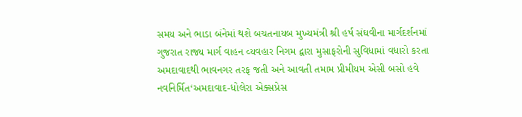સમય અને ભાડા બંનેમાં થશે બચતનાયબ મુખ્યમંત્રી શ્રી હર્ષ સંઘવીના માર્ગદર્શનમાં ગુજરાત રાજ્ય માર્ગ વાહન વ્યવહાર નિગમ દ્વારા મુસાફરોની સુવિધામાં વધારો કરતા અમદાવાદથી ભાવનગર તરફ જતી અને આવતી તમામ પ્રીમીયમ એસી બસો હવે નવનિર્મિત‘અમદાવાદ-ધોલેરા એક્સપ્રેસ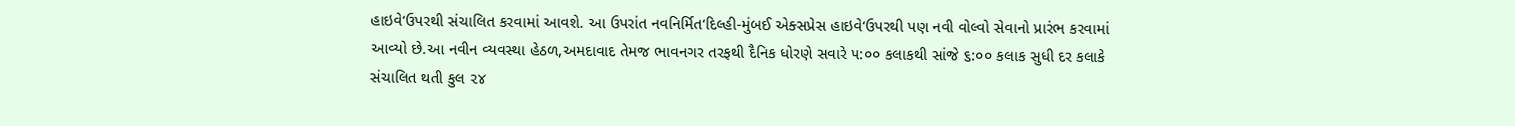હાઇવે‘ઉપરથી સંચાલિત કરવામાં આવશે. આ ઉપરાંત નવનિર્મિત‘દિલ્હી-મુંબઈ એક્સપ્રેસ હાઇવે‘ઉપરથી પણ નવી વોલ્વો સેવાનો પ્રારંભ કરવામાં આવ્યો છે.આ નવીન વ્યવસ્થા હેઠળ,અમદાવાદ તેમજ ભાવનગર તરફથી દૈનિક ધોરણે સવારે ૫:૦૦ કલાકથી સાંજે ૬:૦૦ કલાક સુધી દર કલાકે સંચાલિત થતી કુલ ૨૪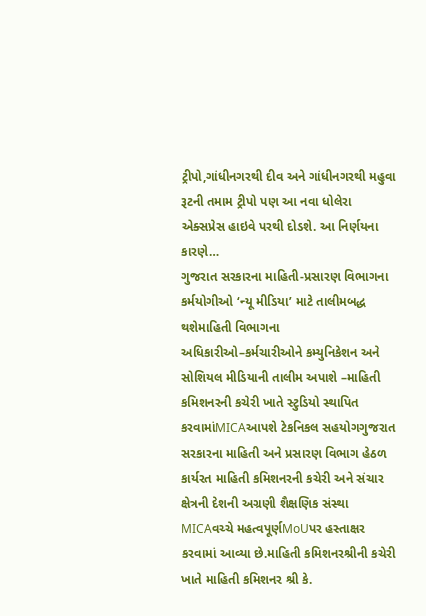ટ્રીપો,ગાંધીનગરથી દીવ અને ગાંધીનગરથી મહુવા રૂટની તમામ ટ્રીપો પણ આ નવા ધોલેરા એક્સપ્રેસ હાઇવે પરથી દોડશે. આ નિર્ણયના કારણે…
ગુજરાત સરકારના માહિતી-પ્રસારણ વિભાગના કર્મયોગીઓ ‘ન્યૂ મીડિયા’ માટે તાલીમબદ્ધ થશેમાહિતી વિભાગના અધિકારીઓ–કર્મચારીઓને કમ્યુનિકેશન અને સોશિયલ મીડિયાની તાલીમ અપાશે –માહિતી કમિશનરની કચેરી ખાતે સ્ટુડિયો સ્થાપિત કરવામાંMICAઆપશે ટેકનિકલ સહયોગગુજરાત સરકારના માહિતી અને પ્રસારણ વિભાગ હેઠળ કાર્યરત માહિતી કમિશનરની કચેરી અને સંચાર ક્ષેત્રની દેશની અગ્રણી શૈક્ષણિક સંસ્થા MICAવચ્ચે મહત્વપૂર્ણMoUપર હસ્તાક્ષર કરવામાં આવ્યા છે.માહિતી કમિશનરશ્રીની કચેરી ખાતે માહિતી કમિશનર શ્રી કે.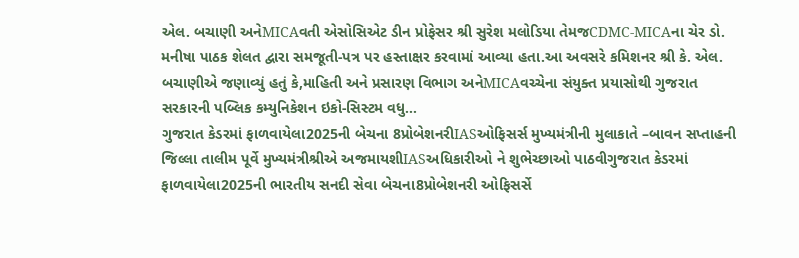એલ. બચાણી અનેMICAવતી એસોસિએટ ડીન પ્રોફેસર શ્રી સુરેશ મલોડિયા તેમજCDMC-MICAના ચેર ડો. મનીષા પાઠક શેલત દ્વારા સમજૂતી-પત્ર પર હસ્તાક્ષર કરવામાં આવ્યા હતા.આ અવસરે કમિશનર શ્રી કે. એલ. બચાણીએ જણાવ્યું હતું કે,માહિતી અને પ્રસારણ વિભાગ અનેMICAવચ્ચેના સંયુક્ત પ્રયાસોથી ગુજરાત સરકારની પબ્લિક કમ્યુનિકેશન ઇકો-સિસ્ટમ વધુ…
ગુજરાત કેડરમાં ફાળવાયેલા2025ની બેચના 8પ્રોબેશનરીIASઓફિસર્સ મુખ્યમંત્રીની મુલાકાતે –બાવન સપ્તાહની જિલ્લા તાલીમ પૂર્વે મુખ્યમંત્રીશ્રીએ અજમાયશીIASઅધિકારીઓ ને શુભેચ્છાઓ પાઠવીગુજરાત કેડરમાં ફાળવાયેલા2025ની ભારતીય સનદી સેવા બેચના8પ્રોબેશનરી ઓફિસર્સે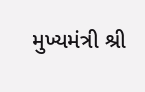મુખ્યમંત્રી શ્રી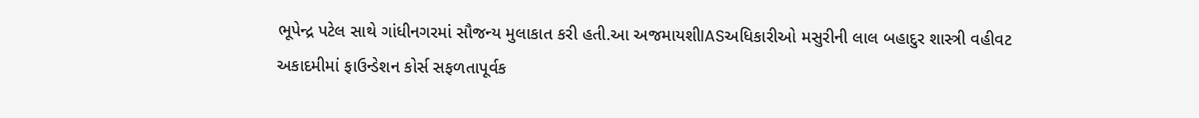ભૂપેન્દ્ર પટેલ સાથે ગાંધીનગરમાં સૌજન્ય મુલાકાત કરી હતી.આ અજમાયશીIASઅધિકારીઓ મસુરીની લાલ બહાદુર શાસ્ત્રી વહીવટ અકાદમીમાં ફાઉન્ડેશન કોર્સ સફળતાપૂર્વક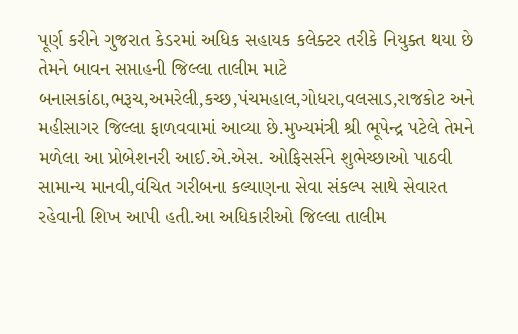પૂર્ણ કરીને ગુજરાત કેડરમાં અધિક સહાયક કલેક્ટર તરીકે નિયુક્ત થયા છે તેમને બાવન સપ્તાહની જિલ્લા તાલીમ માટે બનાસકાંઠા,ભરૂચ,અમરેલી,કચ્છ,પંચમહાલ,ગોધરા,વલસાડ,રાજકોટ અને મહીસાગર જિલ્લા ફાળવવામાં આવ્યા છે.મુખ્યમંત્રી શ્રી ભૂપેન્દ્ર પટેલે તેમને મળેલા આ પ્રોબેશનરી આઈ.એ.એસ. ઓફિસર્સને શુભેચ્છાઓ પાઠવી સામાન્ય માનવી,વંચિત ગરીબના કલ્યાણના સેવા સંકલ્પ સાથે સેવારત રહેવાની શિખ આપી હતી.આ અધિકારીઓ જિલ્લા તાલીમ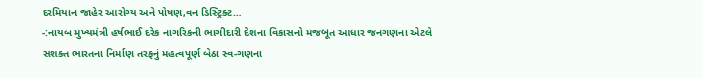દરમિયાન જાહેર આરોગ્ય અને પોષણ,વન ડિસ્ટ્રિક્ટ…
-:નાયબ મુખ્યમંત્રી હર્ષભાઈ દરેક નાગરિકની ભાગીદારી દેશના વિકાસનો મજબૂત આધાર જનગણના એટલે સશક્ત ભારતના નિર્માણ તરફનું મહત્વપૂર્ણ બેઠા સ્વ-ગણના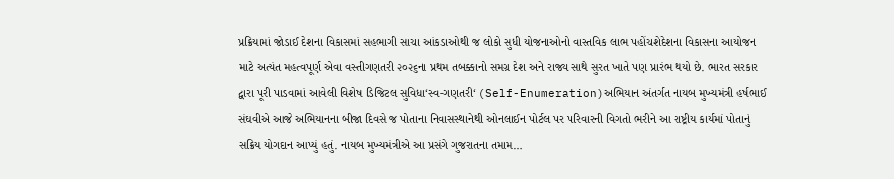પ્રક્રિયામાં જોડાઈ દેશના વિકાસમાં સહભાગી સાચા આંકડાઓથી જ લોકો સુધી યોજનાઓનો વાસ્તવિક લાભ પહોંચશેદેશના વિકાસના આયોજન માટે અત્યંત મહત્વપૂર્ણ એવા વસ્તીગણતરી ૨૦૨૬ના પ્રથમ તબક્કાનો સમગ્ર દેશ અને રાજ્ય સાથે સુરત ખાતે પણ પ્રારંભ થયો છે. ભારત સરકાર દ્વારા પૂરી પાડવામાં આવેલી વિશેષ ડિજિટલ સુવિધા‘સ્વ-ગણતરી‘ (Self-Enumeration)અભિયાન અંતર્ગત નાયબ મુખ્યમંત્રી હર્ષભાઈ સંઘવીએ આજે અભિયાનના બીજા દિવસે જ પોતાના નિવાસસ્થાનેથી ઓનલાઈન પોર્ટલ પર પરિવારની વિગતો ભરીને આ રાષ્ટ્રીય કાર્યમાં પોતાનું સક્રિય યોગદાન આપ્યું હતું. નાયબ મુખ્યમંત્રીએ આ પ્રસંગે ગુજરાતના તમામ…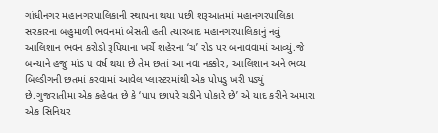ગાંધીનગર મહાનગરપાલિકાની સ્થાપના થયા પછી શરૂઆતમાં મહાનગરપાલિકા સરકારના બહુમાળી ભવનમાં બેસતી હતી ત્યારબાદ મહાનગરપાલિકાનું નવું આલિશાન ભવન કરોડો રૂપિયાના ખર્ચે શહેરના ‘ચ’ રોડ પર બનાવવામાં આવ્યું.જે બન્યાને હજુ માંડ ૫ વર્ષ થયા છે તેમ છતાં આ નવા નક્કોર, આલિશાન અને ભવ્ય બિલ્ડીગની છતમાં કરવામાં આવેલ પ્લાસ્ટરમાંથી એક પોપડુ ખરી પડ્યું છે.ગુજરાતીમા એક કહેવત છે કે ‘પાપ છાપરે ચડીને પોકારે છે’ એ યાદ કરીને અમારા એક સિનિયર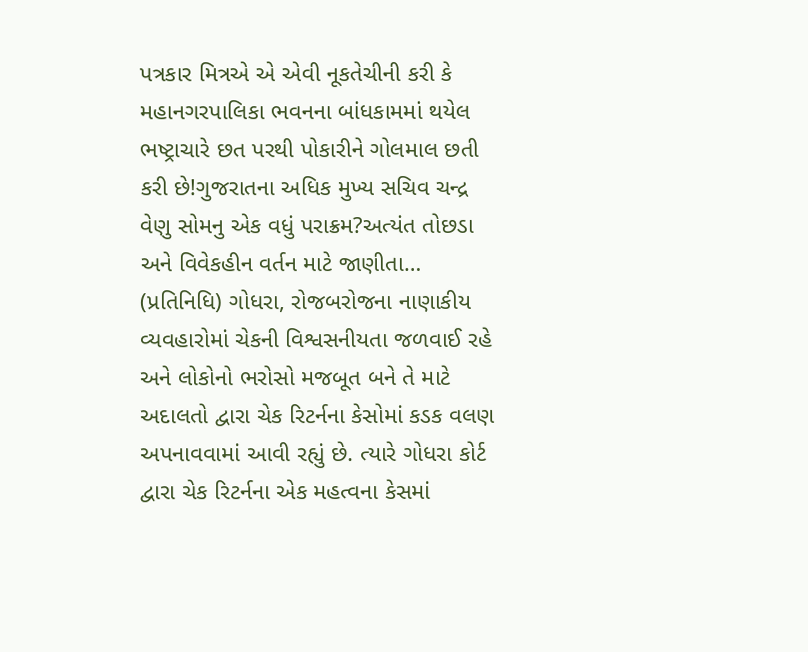પત્રકાર મિત્રએ એ એવી નૂકતેચીની કરી કે મહાનગરપાલિકા ભવનના બાંધકામમાં થયેલ ભષ્ટ્રાચારે છત પરથી પોકારીને ગોલમાલ છતી કરી છે!ગુજરાતના અધિક મુખ્ય સચિવ ચન્દ્ર વેણુ સોમનુ એક વધું પરાક્રમ?અત્યંત તોછડા અને વિવેકહીન વર્તન માટે જાણીતા…
(પ્રતિનિધિ) ગોધરા, રોજબરોજના નાણાકીય વ્યવહારોમાં ચેકની વિશ્વસનીયતા જળવાઈ રહે અને લોકોનો ભરોસો મજબૂત બને તે માટે અદાલતો દ્વારા ચેક રિટર્નના કેસોમાં કડક વલણ અપનાવવામાં આવી રહ્યું છે. ત્યારે ગોધરા કોર્ટ દ્વારા ચેક રિટર્નના એક મહત્વના કેસમાં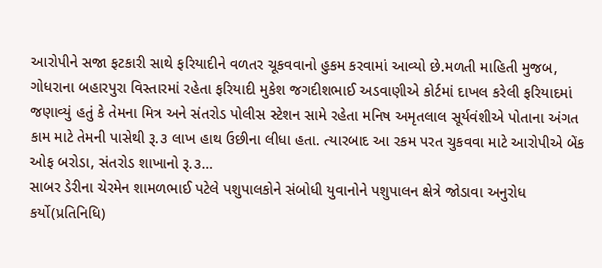આરોપીને સજા ફટકારી સાથે ફરિયાદીને વળતર ચૂકવવાનો હુકમ કરવામાં આવ્યો છે.મળતી માહિતી મુજબ, ગોધરાના બહારપુરા વિસ્તારમાં રહેતા ફરિયાદી મુકેશ જગદીશભાઈ અડવાણીએ કોર્ટમાં દાખલ કરેલી ફરિયાદમાં જણાવ્યું હતું કે તેમના મિત્ર અને સંતરોડ પોલીસ સ્ટેશન સામે રહેતા મનિષ અમૃતલાલ સૂર્યવંશીએ પોતાના અંગત કામ માટે તેમની પાસેથી રૂ.૩ લાખ હાથ ઉછીના લીધા હતા. ત્યારબાદ આ રકમ પરત ચુકવવા માટે આરોપીએ બેંક ઓફ બરોડા, સંતરોડ શાખાનો રૂ.૩…
સાબર ડેરીના ચેરમેન શામળભાઈ પટેલે પશુપાલકોને સંબોધી યુવાનોને પશુપાલન ક્ષેત્રે જોડાવા અનુરોધ કર્યો(પ્રતિનિધિ)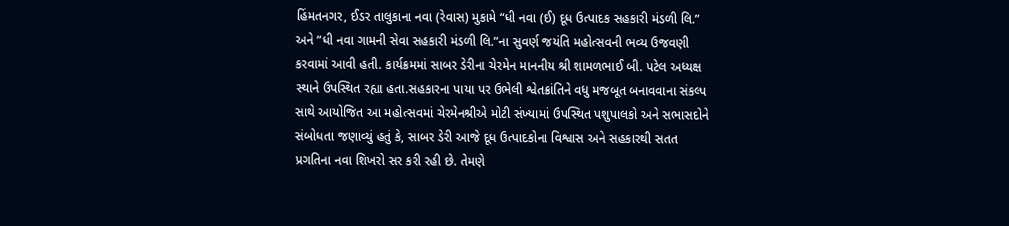હિંમતનગર, ઈડર તાલુકાના નવા (રેવાસ) મુકામે “ધી નવા (ઈ) દૂધ ઉત્પાદક સહકારી મંડળી લિ.” અને “ધી નવા ગામની સેવા સહકારી મંડળી લિ.”ના સુવર્ણ જયંતિ મહોત્સવની ભવ્ય ઉજવણી કરવામાં આવી હતી. કાર્યક્રમમાં સાબર ડેરીના ચેરમેન માનનીય શ્રી શામળભાઈ બી. પટેલ અધ્યક્ષ સ્થાને ઉપસ્થિત રહ્યા હતા.સહકારના પાયા પર ઉભેલી શ્વેતક્રાંતિને વધુ મજબૂત બનાવવાના સંકલ્પ સાથે આયોજિત આ મહોત્સવમાં ચેરમેનશ્રીએ મોટી સંખ્યામાં ઉપસ્થિત પશુપાલકો અને સભાસદોને સંબોધતા જણાવ્યું હતું કે, સાબર ડેરી આજે દૂધ ઉત્પાદકોના વિશ્વાસ અને સહકારથી સતત પ્રગતિના નવા શિખરો સર કરી રહી છે. તેમણે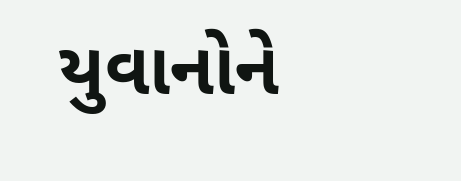યુવાનોને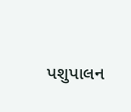પશુપાલન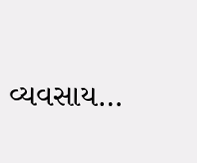વ્યવસાય…